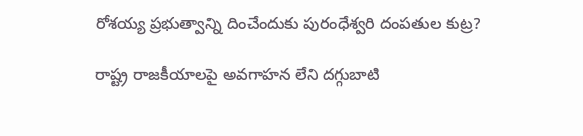రోశయ్య ప్రభుత్వాన్ని దించేందుకు పురంధేశ్వరి దంపతుల కుట్ర?

రాష్ట్ర రాజకీయాలపై అవగాహన లేని దగ్గుబాటి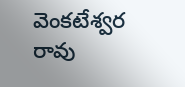వెంకటేశ్వర రావు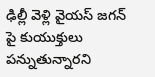ఢిల్లీ వెళ్లి వైయస్ జగన్ పై కుయుక్తులు పన్నుతున్నారని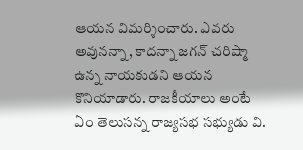ఆయన విమర్శించారు. ఎవరు అవునన్నా, కాదన్నా జగన్ చరిష్మా ఉన్న నాయకుడని ఆయన కొనియాడారు. రాజకీయాలు అంటే ఏం తెలుసన్న రాజ్యసభ సభ్యుడు వి.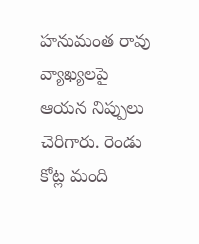హనుమంత రావు వ్యాఖ్యలపై ఆయన నిప్పులు చెరిగారు. రెండు కోట్ల మంది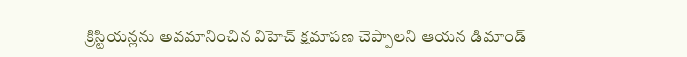క్రిస్టియన్లను అవమానించిన విహెచ్ క్షమాపణ చెప్పాలని ఆయన డిమాండ్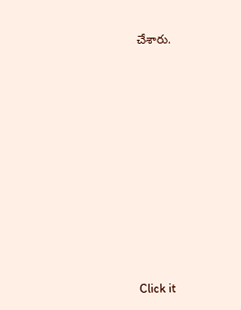చేశారు.












Click it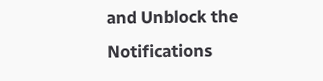and Unblock the Notifications